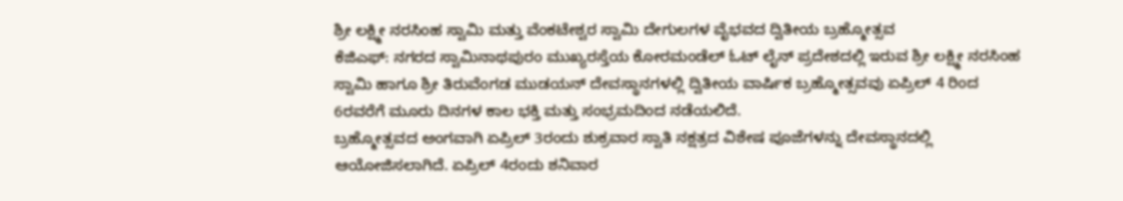ಶ್ರೀ ಲಕ್ಷ್ಮೀ ನರಸಿಂಹ ಸ್ವಾಮಿ ಮತ್ತು ವೆಂಕಟೇಶ್ವರ ಸ್ವಾಮಿ ದೇಗುಲಗಳ ವೈಭವದ ದ್ವಿತೀಯ ಬ್ರಹ್ಮೋತ್ಸವ
ಕೆಜಿಎಫ್: ನಗರದ ಸ್ವಾಮಿನಾಥಪುರಂ ಮುಖ್ಯರಸ್ತೆಯ ಕೋರಮಂಡೆಲ್ ಓಟ್ ಲೈನ್ ಪ್ರದೇಶದಲ್ಲಿ ಇರುವ ಶ್ರೀ ಲಕ್ಷ್ಮೀ ನರಸಿಂಹ ಸ್ವಾಮಿ ಹಾಗೂ ಶ್ರೀ ತಿರುವೆಂಗಡ ಮುಡಯನ್ ದೇವಸ್ಥಾನಗಳಲ್ಲಿ ದ್ವಿತೀಯ ವಾರ್ಷಿಕ ಬ್ರಹ್ಮೋತ್ಸವವು ಏಪ್ರಿಲ್ 4 ರಿಂದ 6ರವರೆಗೆ ಮೂರು ದಿನಗಳ ಕಾಲ ಭಕ್ತಿ ಮತ್ತು ಸಂಭ್ರಮದಿಂದ ನಡೆಯಲಿದೆ.
ಬ್ರಹ್ಮೋತ್ಸವದ ಅಂಗವಾಗಿ ಏಪ್ರಿಲ್ 3ರಂದು ಶುಕ್ರವಾರ ಸ್ವಾತಿ ನಕ್ಷತ್ರದ ವಿಶೇಷ ಪೂಜೆಗಳನ್ನು ದೇವಸ್ಥಾನದಲ್ಲಿ ಆಯೋಜಿಸಲಾಗಿದೆ. ಏಪ್ರಿಲ್ 4ರಂದು ಶನಿವಾರ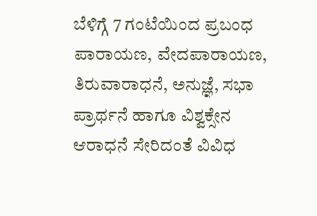ಬೆಳಿಗ್ಗೆ 7 ಗಂಟೆಯಿಂದ ಪ್ರಬಂಧ ಪಾರಾಯಣ, ವೇದಪಾರಾಯಣ, ತಿರುವಾರಾಧನೆ, ಅನುಜ್ಞೆ, ಸಭಾ ಪ್ರಾರ್ಥನೆ ಹಾಗೂ ವಿಶ್ವಕ್ಸೇನ ಆರಾಧನೆ ಸೇರಿದಂತೆ ವಿವಿಧ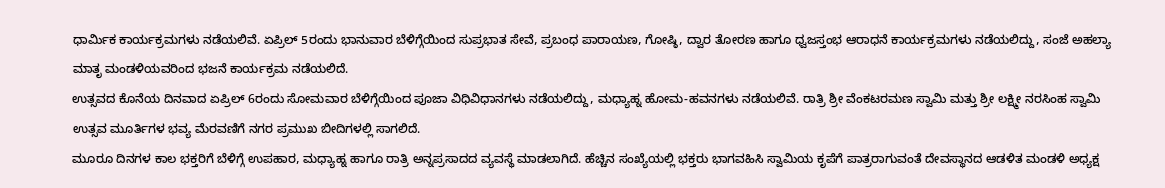ಧಾರ್ಮಿಕ ಕಾರ್ಯಕ್ರಮಗಳು ನಡೆಯಲಿವೆ. ಏಪ್ರಿಲ್ 5ರಂದು ಭಾನುವಾರ ಬೆಳಿಗ್ಗೆಯಿಂದ ಸುಪ್ರಭಾತ ಸೇವೆ, ಪ್ರಬಂಧ ಪಾರಾಯಣ, ಗೋಷ್ಠಿ, ದ್ವಾರ ತೋರಣ ಹಾಗೂ ಧ್ವಜಸ್ತಂಭ ಆರಾಧನೆ ಕಾರ್ಯಕ್ರಮಗಳು ನಡೆಯಲಿದ್ದು, ಸಂಜೆ ಅಹಲ್ಯಾ ಮಾತೃ ಮಂಡಳಿಯವರಿಂದ ಭಜನೆ ಕಾರ್ಯಕ್ರಮ ನಡೆಯಲಿದೆ.
ಉತ್ಸವದ ಕೊನೆಯ ದಿನವಾದ ಏಪ್ರಿಲ್ 6ರಂದು ಸೋಮವಾರ ಬೆಳಿಗ್ಗೆಯಿಂದ ಪೂಜಾ ವಿಧಿವಿಧಾನಗಳು ನಡೆಯಲಿದ್ದು, ಮಧ್ಯಾಹ್ನ ಹೋಮ-ಹವನಗಳು ನಡೆಯಲಿವೆ. ರಾತ್ರಿ ಶ್ರೀ ವೆಂಕಟರಮಣ ಸ್ವಾಮಿ ಮತ್ತು ಶ್ರೀ ಲಕ್ಷ್ಮೀ ನರಸಿಂಹ ಸ್ವಾಮಿ ಉತ್ಸವ ಮೂರ್ತಿಗಳ ಭವ್ಯ ಮೆರವಣಿಗೆ ನಗರ ಪ್ರಮುಖ ಬೀದಿಗಳಲ್ಲಿ ಸಾಗಲಿದೆ.
ಮೂರೂ ದಿನಗಳ ಕಾಲ ಭಕ್ತರಿಗೆ ಬೆಳಿಗ್ಗೆ ಉಪಹಾರ, ಮಧ್ಯಾಹ್ನ ಹಾಗೂ ರಾತ್ರಿ ಅನ್ನಪ್ರಸಾದದ ವ್ಯವಸ್ಥೆ ಮಾಡಲಾಗಿದೆ. ಹೆಚ್ಚಿನ ಸಂಖ್ಯೆಯಲ್ಲಿ ಭಕ್ತರು ಭಾಗವಹಿಸಿ ಸ್ವಾಮಿಯ ಕೃಪೆಗೆ ಪಾತ್ರರಾಗುವಂತೆ ದೇವಸ್ಥಾನದ ಆಡಳಿತ ಮಂಡಳಿ ಅಧ್ಯಕ್ಷ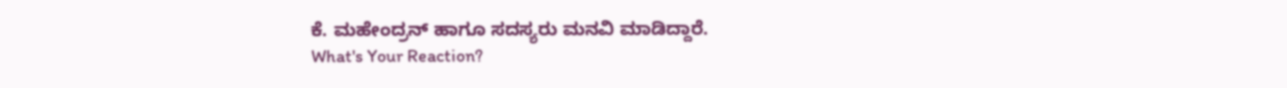ಕೆ. ಮಹೇಂದ್ರನ್ ಹಾಗೂ ಸದಸ್ಯರು ಮನವಿ ಮಾಡಿದ್ದಾರೆ.
What's Your Reaction?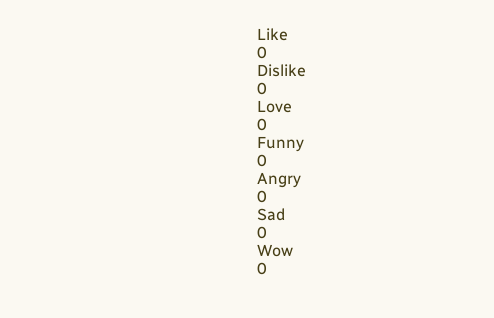Like
0
Dislike
0
Love
0
Funny
0
Angry
0
Sad
0
Wow
0